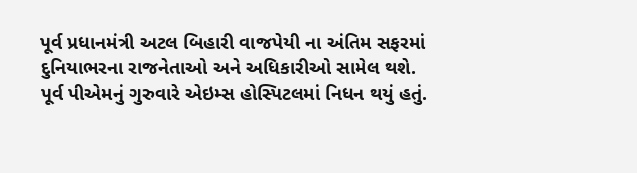પૂર્વ પ્રધાનમંત્રી અટલ બિહારી વાજપેયી ના અંતિમ સફરમાં દુનિયાભરના રાજનેતાઓ અને અધિકારીઓ સામેલ થશે. પૂર્વ પીએમનું ગુરુવારે એઇમ્સ હોસ્પિટલમાં નિધન થયું હતું.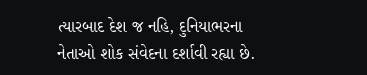ત્યારબાદ દેશ જ નહિ, દુનિયાભરના નેતાઓ શોક સંવેદના દર્શાવી રહ્યા છે.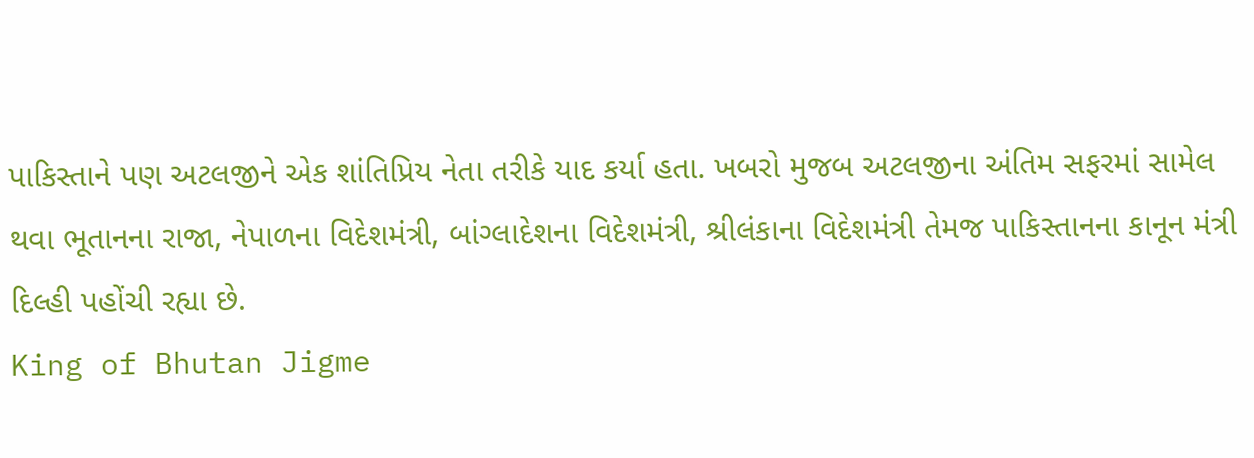પાકિસ્તાને પણ અટલજીને એક શાંતિપ્રિય નેતા તરીકે યાદ કર્યા હતા. ખબરો મુજબ અટલજીના અંતિમ સફરમાં સામેલ થવા ભૂતાનના રાજા, નેપાળના વિદેશમંત્રી, બાંગ્લાદેશના વિદેશમંત્રી, શ્રીલંકાના વિદેશમંત્રી તેમજ પાકિસ્તાનના કાનૂન મંત્રી દિલ્હી પહોંચી રહ્યા છે.
King of Bhutan Jigme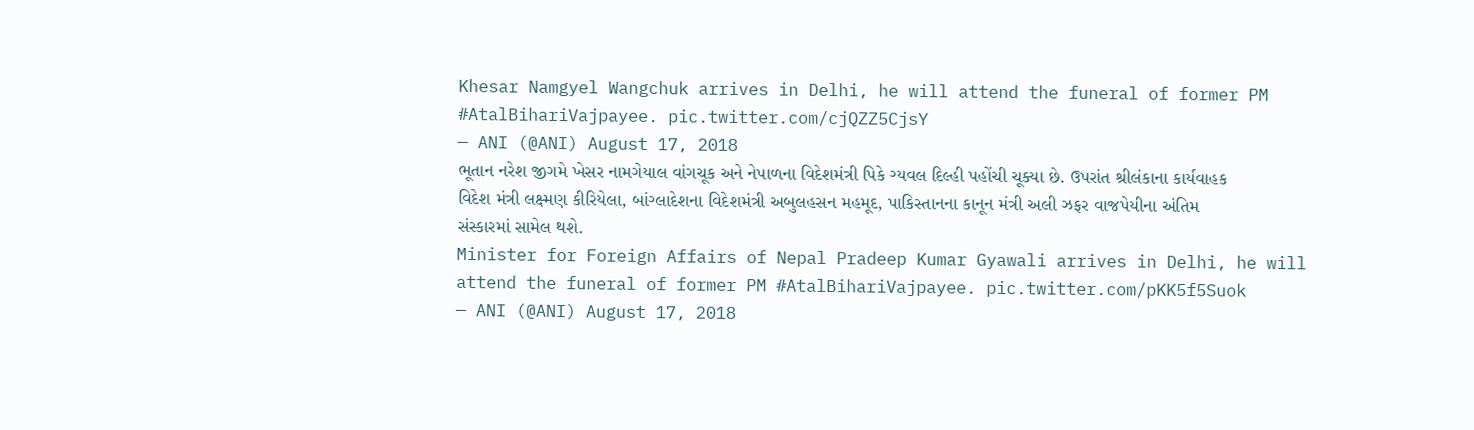Khesar Namgyel Wangchuk arrives in Delhi, he will attend the funeral of former PM #AtalBihariVajpayee. pic.twitter.com/cjQZZ5CjsY
— ANI (@ANI) August 17, 2018
ભૂતાન નરેશ જીગમે ખેસર નામગેયાલ વાંગચૂક અને નેપાળના વિદેશમંત્રી પિકે ગ્યવલ દિલ્હી પહોંચી ચૂક્યા છે. ઉપરાંત શ્રીલંકાના કાર્યવાહક વિદેશ મંત્રી લક્ષ્મણ કીરિયેલા, બાંગ્લાદેશના વિદેશમંત્રી અબુલહસન મહમૂદ, પાકિસ્તાનના કાનૂન મંત્રી અલી ઝફર વાજપેયીના અંતિમ સંસ્કારમાં સામેલ થશે.
Minister for Foreign Affairs of Nepal Pradeep Kumar Gyawali arrives in Delhi, he will attend the funeral of former PM #AtalBihariVajpayee. pic.twitter.com/pKK5f5Suok
— ANI (@ANI) August 17, 2018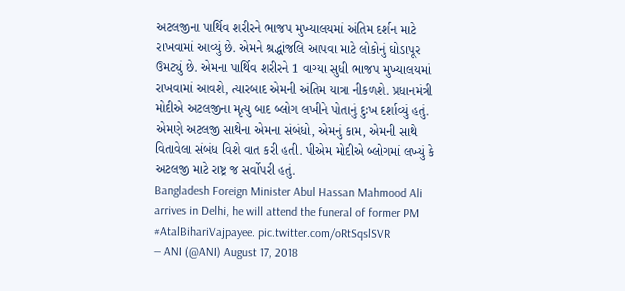અટલજીના પાર્થિવ શરીરને ભાજપ મુખ્યાલયમાં અંતિમ દર્શન માટે રાખવામાં આવ્યું છે. એમને શ્રદ્ધાંજલિ આપવા માટે લોકોનું ઘોડાપૂર ઉમટ્યું છે. એમના પાર્થિવ શરીરને 1 વાગ્યા સુધી ભાજપ મુખ્યાલયમાં રાખવામાં આવશે, ત્યારબાદ એમની અંતિમ યાત્રા નીકળશે. પ્રધાનમંત્રી મોદીએ અટલજીના મૃત્યુ બાદ બ્લોગ લખીને પોતાનું દુઃખ દર્શાવ્યું હતું. એમણે અટલજી સાથેના એમના સંબંધો, એમનું કામ, એમની સાથે વિતાવેલા સંબંધ વિશે વાત કરી હતી. પીએમ મોદીએ બ્લોગમાં લખ્યું કે અટલજી માટે રાષ્ટ્ર જ સર્વોપરી હતું.
Bangladesh Foreign Minister Abul Hassan Mahmood Ali arrives in Delhi, he will attend the funeral of former PM #AtalBihariVajpayee. pic.twitter.com/oRtSqslSVR
— ANI (@ANI) August 17, 2018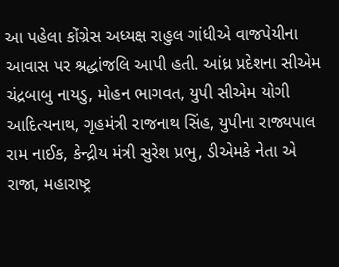આ પહેલા કોંગ્રેસ અધ્યક્ષ રાહુલ ગાંધીએ વાજપેયીના આવાસ પર શ્રદ્ધાંજલિ આપી હતી. આંધ્ર પ્રદેશના સીએમ ચંદ્રબાબુ નાયડુ, મોહન ભાગવત, યુપી સીએમ યોગી આદિત્યનાથ, ગૃહમંત્રી રાજનાથ સિંહ, યુપીના રાજ્યપાલ રામ નાઈક, કેન્દ્રીય મંત્રી સુરેશ પ્રભુ, ડીએમકે નેતા એ રાજા, મહારાષ્ટ્ર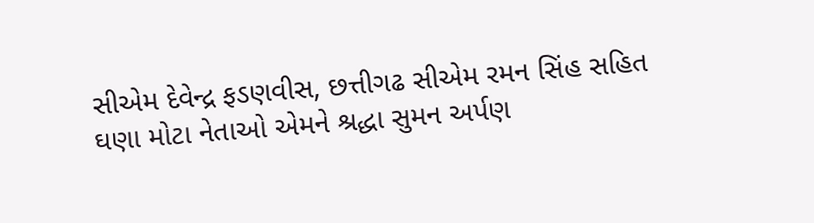સીએમ દેવેન્દ્ર ફડણવીસ, છત્તીગઢ સીએમ રમન સિંહ સહિત ઘણા મોટા નેતાઓ એમને શ્રદ્ધા સુમન અર્પણ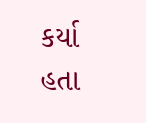કર્યા હતા